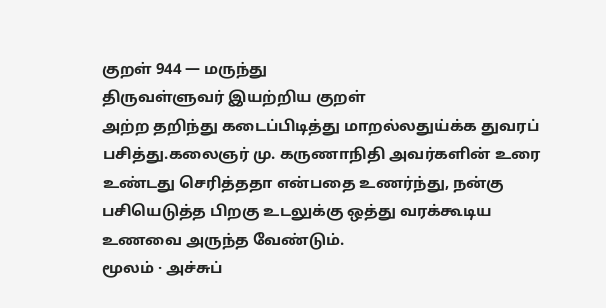குறள் 944 — மருந்து
திருவள்ளுவர் இயற்றிய குறள்
அற்ற தறிந்து கடைப்பிடித்து மாறல்லதுய்க்க துவரப் பசித்து.கலைஞர் மு. கருணாநிதி அவர்களின் உரை
உண்டது செரித்ததா என்பதை உணர்ந்து, நன்கு பசியெடுத்த பிறகு உடலுக்கு ஒத்து வரக்கூடிய உணவை அருந்த வேண்டும்.
மூலம் · அச்சுப்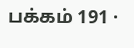பக்கம் 191 ·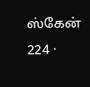ஸ்கேன் 224 ·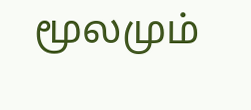மூலமும்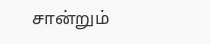சான்றும்